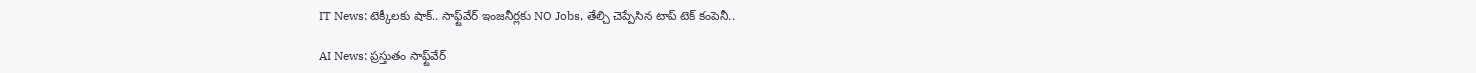IT News: టెక్కీలకు షాక్.. సాఫ్ట్‌వేర్ ఇంజనీర్లకు NO Jobs, తేల్చి చెప్పేసిన టాప్ టెక్ కంపెనీ..

AI News: ప్రస్తుతం సాఫ్ట్‌వేర్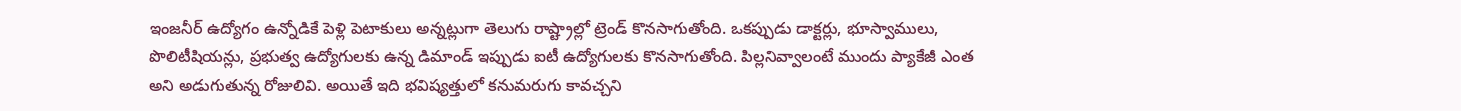ఇంజనీర్ ఉద్యోగం ఉన్నోడికే పెళ్లి పెటాకులు అన్నట్లుగా తెలుగు రాష్ట్రాల్లో ట్రెండ్ కొనసాగుతోంది. ఒకప్పుడు డాక్టర్లు, భూస్వాములు, పొలిటీషియన్లు, ప్రభుత్వ ఉద్యోగులకు ఉన్న డిమాండ్ ఇప్పుడు ఐటీ ఉద్యోగులకు కొనసాగుతోంది. పిల్లనివ్వాలంటే ముందు ప్యాకేజీ ఎంత అని అడుగుతున్న రోజులివి. అయితే ఇది భవిష్యత్తులో కనుమరుగు కావచ్చని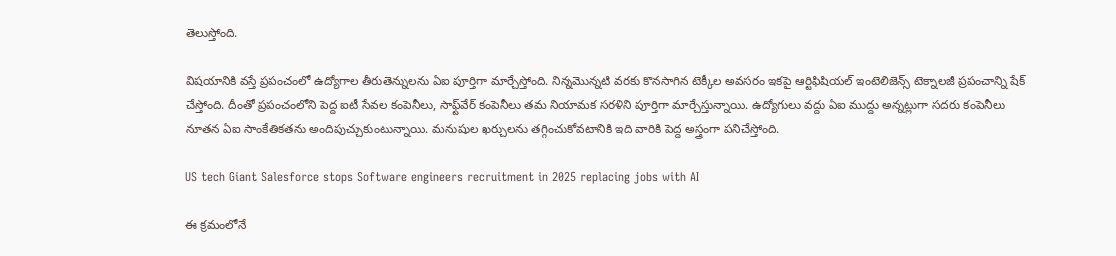తెలుస్తోంది.

విషయానికి వస్తే ప్రపంచంలో ఉద్యోగాల తీరుతెన్నులను ఏఐ పూర్తిగా మార్చేస్తోంది. నిన్నమెున్నటి వరకు కొనసాగిన టెక్కీల అవసరం ఇకపై ఆర్టిఫిషియల్ ఇంటెలిజెన్స్ టెక్నాలజీ ప్రపంచాన్ని షేక్ చేస్తోంది. దీంతో ప్రపంచంలోని పెద్ద ఐటీ సేవల కంపెనీలు, సాఫ్ట్‌వేర్ కంపెనీలు తమ నియామక సరళిని పూర్తిగా మార్చేస్తున్నాయి. ఉద్యోగులు వద్దు ఏఐ ముద్దు అన్నట్లుగా సదరు కంపెనీలు నూతన ఏఐ సాంకేతికతను అందిపుచ్చుకుంటున్నాయి. మనుషుల ఖర్చులను తగ్గించుకోవటానికి ఇది వారికి పెద్ద అస్త్రంగా పనిచేస్తోంది.

US tech Giant Salesforce stops Software engineers recruitment in 2025 replacing jobs with AI

ఈ క్రమంలోనే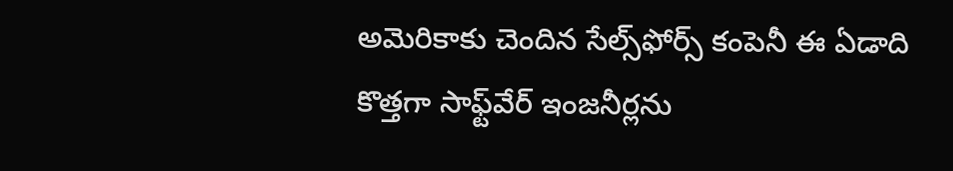అమెరికాకు చెందిన సేల్స్‌ఫోర్స్ కంపెనీ ఈ ఏడాది కొత్తగా సాఫ్ట్‌వేర్ ఇంజనీర్లను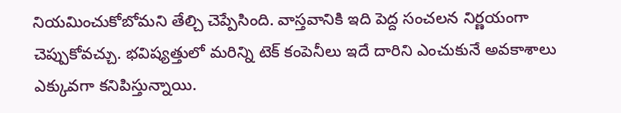నియమించుకోబోమని తేల్చి చెప్పేసింది. వాస్తవానికి ఇది పెద్ద సంచలన నిర్ణయంగా చెప్పుకోవచ్చు. భవిష్యత్తులో మరిన్ని టెక్ కంపెనీలు ఇదే దారిని ఎంచుకునే అవకాశాలు ఎక్కువగా కనిపిస్తున్నాయి.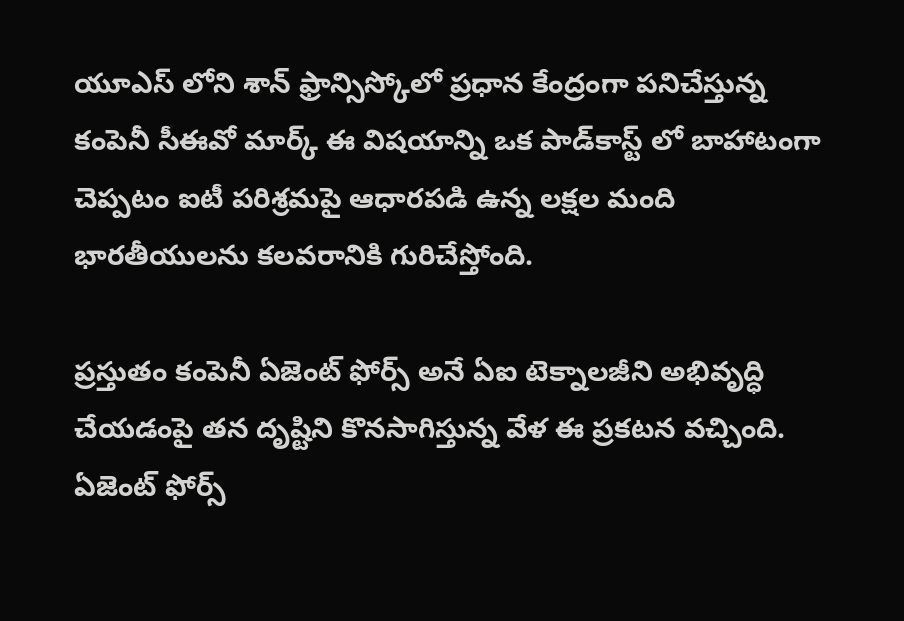యూఎస్ లోని శాన్ ఫ్రాన్సిస్కోలో ప్రధాన కేంద్రంగా పనిచేస్తున్న కంపెనీ సీఈవో మార్క్ ఈ విషయాన్ని ఒక పాడ్‌కాస్ట్ లో బాహాటంగా చెప్పటం ఐటీ పరిశ్రమపై ఆధారపడి ఉన్న లక్షల మంది భారతీయులను కలవరానికి గురిచేస్తోంది.

ప్రస్తుతం కంపెనీ ఏజెంట్ ఫోర్స్ అనే ఏఐ టెక్నాలజీని అభివృద్ధి చేయడంపై తన దృష్టిని కొనసాగిస్తున్న వేళ ఈ ప్రకటన వచ్చింది. ఏజెంట్ ఫోర్స్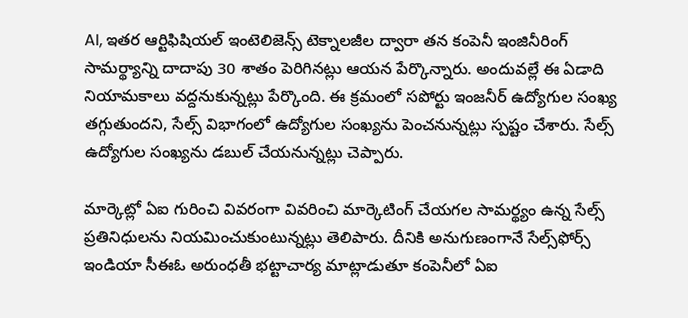AI, ఇతర ఆర్టిఫిషియల్ ఇంటెలిజెన్స్ టెక్నాలజీల ద్వారా తన కంపెనీ ఇంజినీరింగ్ సామర్థ్యాన్ని దాదాపు 30 శాతం పెరిగినట్లు ఆయన పేర్కొన్నారు. అందువల్లే ఈ ఏడాది నియామకాలు వద్దనుకున్నట్లు పేర్కొంది. ఈ క్రమంలో సపోర్టు ఇంజనీర్ ఉద్యోగుల సంఖ్య తగ్గుతుందని, సేల్స్ విభాగంలో ఉద్యోగుల సంఖ్యను పెంచనున్నట్లు స్పష్టం చేశారు. సేల్స్ ఉద్యోగుల సంఖ్యను డబుల్ చేయనున్నట్లు చెప్పారు.

మార్కెట్లో ఏఐ గురించి వివరంగా వివరించి మార్కెటింగ్ చేయగల సామర్థ్యం ఉన్న సేల్స్ ప్రతినిధులను నియమించుకుంటున్నట్లు తెలిపారు. దీనికి అనుగుణంగానే సేల్స్‌ఫోర్స్ ఇండియా సీఈఓ అరుంధతీ భట్టాచార్య మాట్లాడుతూ కంపెనీలో ఏఐ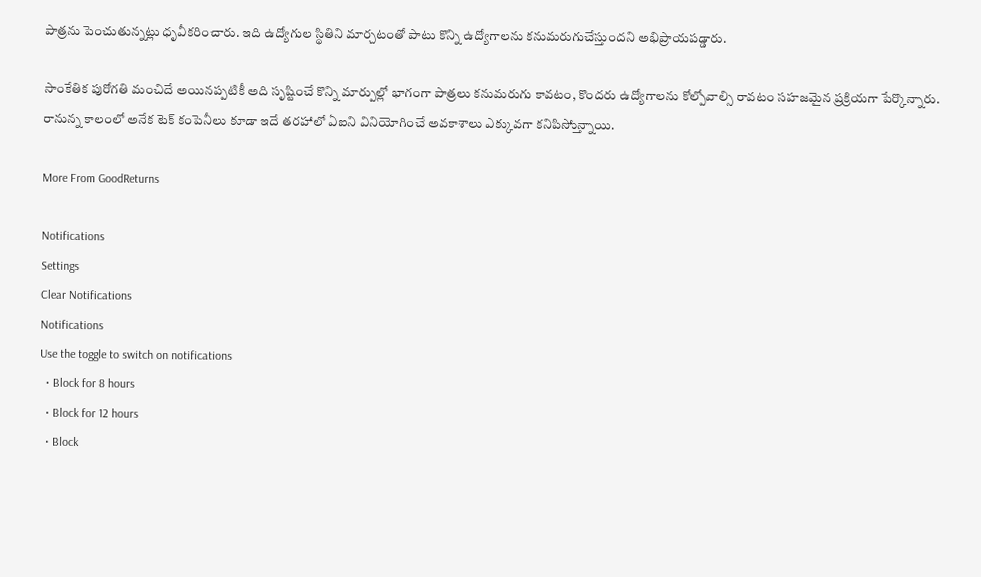పాత్రను పెంచుతున్నట్లు ధృవీకరించారు. ఇది ఉద్యోగుల స్థితిని మార్చటంతో పాటు కొన్ని ఉద్యోగాలను కనుమరుగుచేస్తుందని అభిప్రాయపడ్డారు.

సాంకేతిక పురోగతి మంచిదే అయినప్పటికీ అది సృష్టించే కొన్ని మార్పుల్లో భాగంగా పాత్రలు కనుమరుగు కావటం, కొందరు ఉద్యోగాలను కోల్పోవాల్సి రావటం సహజమైన ప్రక్రియగా పేర్కొన్నారు. రానున్న కాలంలో అనేక టెక్ కంపెనీలు కూడా ఇదే తరహాలో ఏఐని వినియోగించే అవకాశాలు ఎక్కువగా కనిపిస్తోున్నాయి.

More From GoodReturns

Notifications
Settings
Clear Notifications
Notifications
Use the toggle to switch on notifications
  • Block for 8 hours
  • Block for 12 hours
  • Block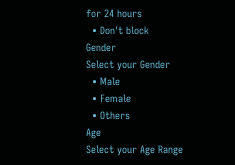for 24 hours
  • Don't block
Gender
Select your Gender
  • Male
  • Female
  • Others
Age
Select your Age Range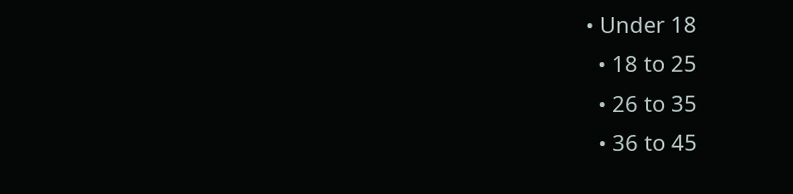• Under 18
  • 18 to 25
  • 26 to 35
  • 36 to 45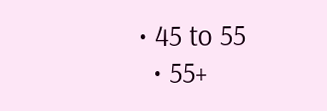• 45 to 55
  • 55+